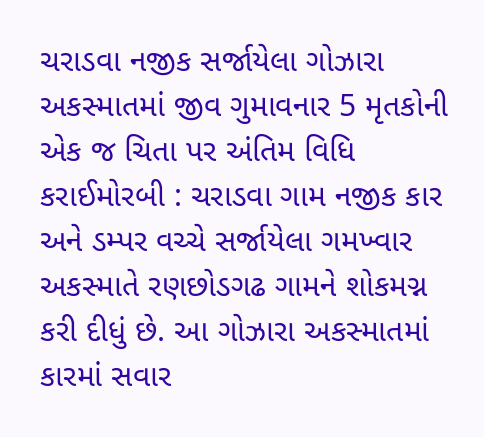ચરાડવા નજીક સર્જાયેલા ગોઝારા અકસ્માતમાં જીવ ગુમાવનાર 5 મૃતકોની એક જ ચિતા પર અંતિમ વિધિ કરાઈમોરબી : ચરાડવા ગામ નજીક કાર અને ડમ્પર વચ્ચે સર્જાયેલા ગમખ્વાર અકસ્માતે રણછોડગઢ ગામને શોકમગ્ન કરી દીધું છે. આ ગોઝારા અકસ્માતમાં કારમાં સવાર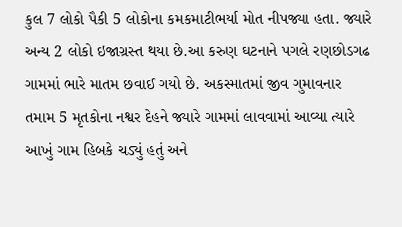કુલ 7 લોકો પૈકી 5 લોકોના કમકમાટીભર્યા મોત નીપજ્યા હતા. જ્યારે અન્ય 2 લોકો ઇજાગ્રસ્ત થયા છે.આ કરુણ ઘટનાને પગલે રણછોડગઢ ગામમાં ભારે માતમ છવાઈ ગયો છે. અકસ્માતમાં જીવ ગુમાવનાર તમામ 5 મૃતકોના નશ્વર દેહને જ્યારે ગામમાં લાવવામાં આવ્યા ત્યારે આખું ગામ હિબકે ચડ્યું હતું અને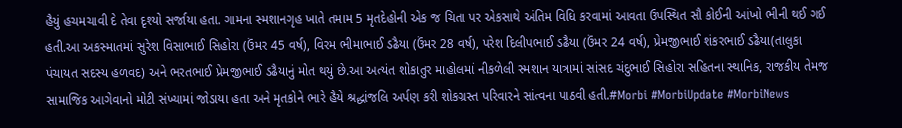હૈયું હચમચાવી દે તેવા દૃશ્યો સર્જાયા હતા. ગામના સ્મશાનગૃહ ખાતે તમામ 5 મૃતદેહોની એક જ ચિતા પર એકસાથે અંતિમ વિધિ કરવામાં આવતા ઉપસ્થિત સૌ કોઈની આંખો ભીની થઈ ગઈ હતી.આ અકસ્માતમાં સુરેશ વિસાભાઈ સિહોરા (ઉંમર 45 વર્ષ), વિરમ ભીમાભાઈ ડઢૈયા (ઉંમર 28 વર્ષ), પરેશ દિલીપભાઈ ડઢૈયા (ઉંમર 24 વર્ષ), પ્રેમજીભાઈ શંકરભાઈ ડઢૈયા(તાલુકા પંચાયત સદસ્ય હળવદ) અને ભરતભાઈ પ્રેમજીભાઈ ડઢૈયાનું મોત થયું છે.આ અત્યંત શોકાતુર માહોલમાં નીકળેલી સ્મશાન યાત્રામાં સાંસદ ચંદુભાઈ સિહોરા સહિતના સ્થાનિક, રાજકીય તેમજ સામાજિક આગેવાનો મોટી સંખ્યામાં જોડાયા હતા અને મૃતકોને ભારે હૈયે શ્રદ્ધાંજલિ અર્પણ કરી શોકગ્રસ્ત પરિવારને સાંત્વના પાઠવી હતી.#Morbi #MorbiUpdate #MorbiNews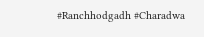#Ranchhodgadh #Charadwa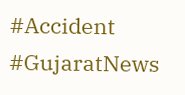#Accident #GujaratNews